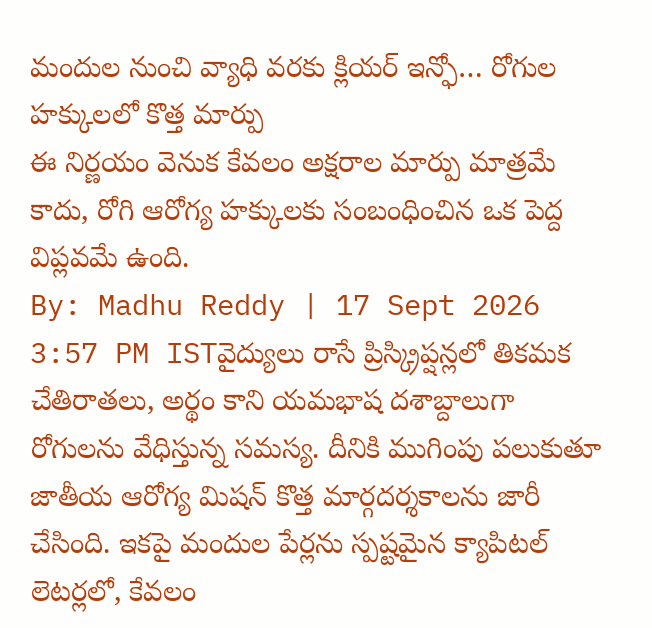మందుల నుంచి వ్యాధి వరకు క్లియర్ ఇన్ఫో… రోగుల హక్కులలో కొత్త మార్పు
ఈ నిర్ణయం వెనుక కేవలం అక్షరాల మార్పు మాత్రమే కాదు, రోగి ఆరోగ్య హక్కులకు సంబంధించిన ఒక పెద్ద విప్లవమే ఉంది.
By: Madhu Reddy | 17 Sept 2026 3:57 PM ISTవైద్యులు రాసే ప్రిస్క్రిప్షన్లలో తికమక చేతిరాతలు, అర్థం కాని యమభాష దశాబ్దాలుగా రోగులను వేధిస్తున్న సమస్య. దీనికి ముగింపు పలుకుతూ జాతీయ ఆరోగ్య మిషన్ కొత్త మార్గదర్శకాలను జారీ చేసింది. ఇకపై మందుల పేర్లను స్పష్టమైన క్యాపిటల్ లెటర్లలో, కేవలం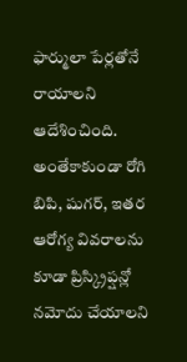ఫార్ములా పేర్లతోనే రాయాలని ఆదేశించింది. అంతేకాకుండా రోగి బిపి, షుగర్, ఇతర ఆరోగ్య వివరాలను కూడా ప్రిస్క్రిప్షన్లో నమోదు చేయాలని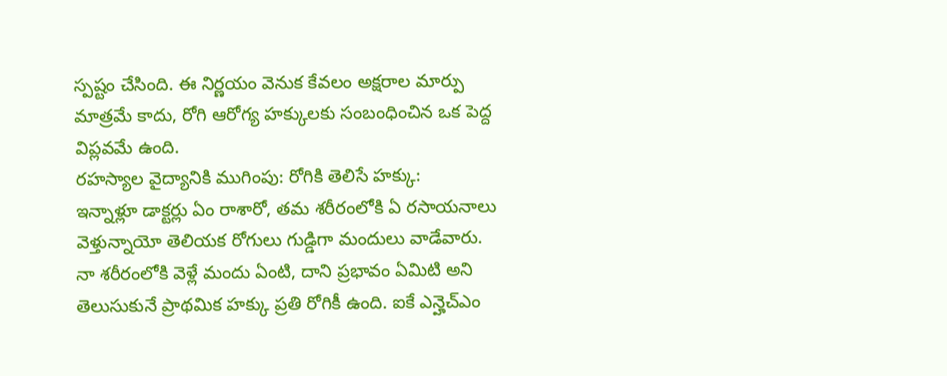స్పష్టం చేసింది. ఈ నిర్ణయం వెనుక కేవలం అక్షరాల మార్పు మాత్రమే కాదు, రోగి ఆరోగ్య హక్కులకు సంబంధించిన ఒక పెద్ద విప్లవమే ఉంది.
రహస్యాల వైద్యానికి ముగింపు: రోగికి తెలిసే హక్కు:
ఇన్నాళ్లూ డాక్టర్లు ఏం రాశారో, తమ శరీరంలోకి ఏ రసాయనాలు వెళ్తున్నాయో తెలియక రోగులు గుడ్డిగా మందులు వాడేవారు. నా శరీరంలోకి వెళ్లే మందు ఏంటి, దాని ప్రభావం ఏమిటి అని తెలుసుకునే ప్రాథమిక హక్కు ప్రతి రోగికీ ఉంది. ఐకే ఎన్హెచ్ఎం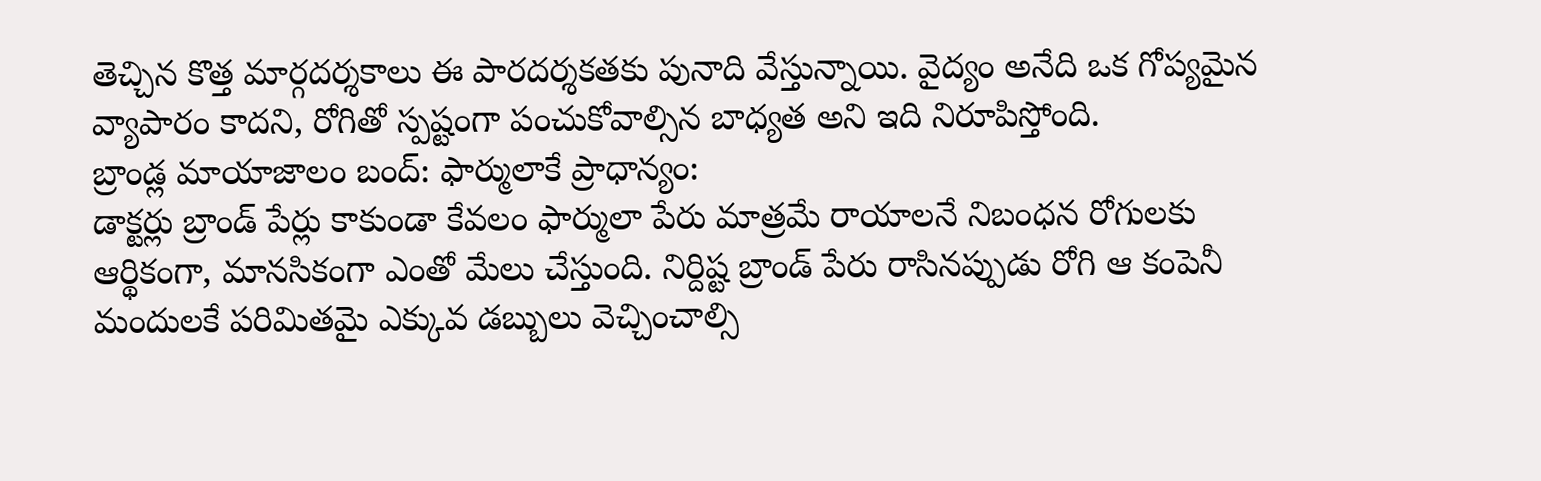తెచ్చిన కొత్త మార్గదర్శకాలు ఈ పారదర్శకతకు పునాది వేస్తున్నాయి. వైద్యం అనేది ఒక గోప్యమైన వ్యాపారం కాదని, రోగితో స్పష్టంగా పంచుకోవాల్సిన బాధ్యత అని ఇది నిరూపిస్తోంది.
బ్రాండ్ల మాయాజాలం బంద్: ఫార్ములాకే ప్రాధాన్యం:
డాక్టర్లు బ్రాండ్ పేర్లు కాకుండా కేవలం ఫార్ములా పేరు మాత్రమే రాయాలనే నిబంధన రోగులకు ఆర్థికంగా, మానసికంగా ఎంతో మేలు చేస్తుంది. నిర్దిష్ట బ్రాండ్ పేరు రాసినప్పుడు రోగి ఆ కంపెనీ మందులకే పరిమితమై ఎక్కువ డబ్బులు వెచ్చించాల్సి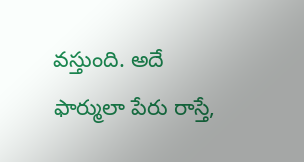వస్తుంది. అదే ఫార్ములా పేరు రాస్తే,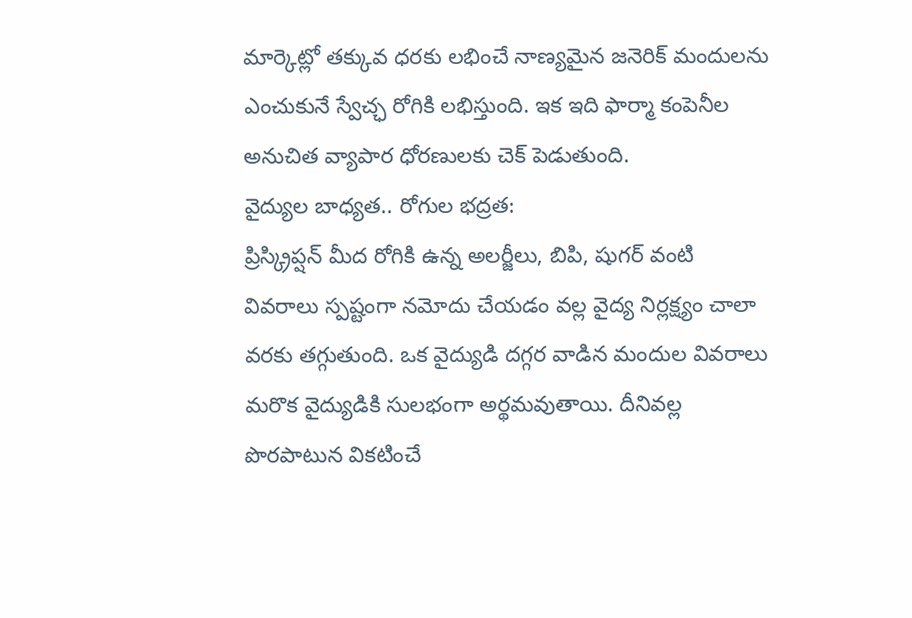మార్కెట్లో తక్కువ ధరకు లభించే నాణ్యమైన జనెరిక్ మందులను ఎంచుకునే స్వేచ్ఛ రోగికి లభిస్తుంది. ఇక ఇది ఫార్మా కంపెనీల అనుచిత వ్యాపార ధోరణులకు చెక్ పెడుతుంది.
వైద్యుల బాధ్యత.. రోగుల భద్రత:
ప్రిస్క్రిప్షన్ మీద రోగికి ఉన్న అలర్జీలు, బిపి, షుగర్ వంటి వివరాలు స్పష్టంగా నమోదు చేయడం వల్ల వైద్య నిర్లక్ష్యం చాలా వరకు తగ్గుతుంది. ఒక వైద్యుడి దగ్గర వాడిన మందుల వివరాలు మరొక వైద్యుడికి సులభంగా అర్థమవుతాయి. దీనివల్ల పొరపాటున వికటించే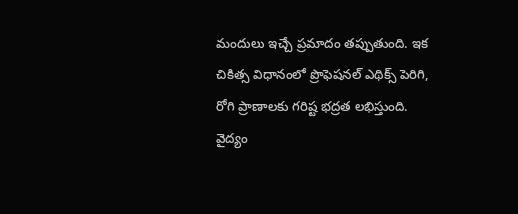మందులు ఇచ్చే ప్రమాదం తప్పుతుంది. ఇక చికిత్స విధానంలో ప్రొఫెషనల్ ఎథిక్స్ పెరిగి, రోగి ప్రాణాలకు గరిష్ట భద్రత లభిస్తుంది.
వైద్యం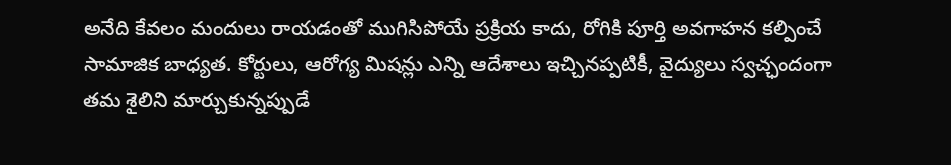అనేది కేవలం మందులు రాయడంతో ముగిసిపోయే ప్రక్రియ కాదు, రోగికి పూర్తి అవగాహన కల్పించే సామాజిక బాధ్యత. కోర్టులు, ఆరోగ్య మిషన్లు ఎన్ని ఆదేశాలు ఇచ్చినప్పటికీ, వైద్యులు స్వచ్ఛందంగా తమ శైలిని మార్చుకున్నప్పుడే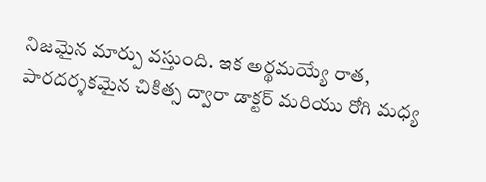నిజమైన మార్పు వస్తుంది. ఇక అర్థమయ్యే రాత, పారదర్శకమైన చికిత్స ద్వారా డాక్టర్ మరియు రోగి మధ్య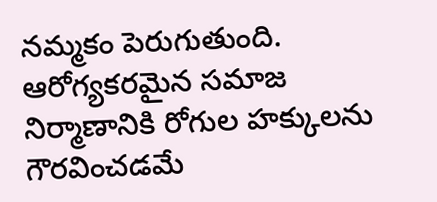నమ్మకం పెరుగుతుంది. ఆరోగ్యకరమైన సమాజ నిర్మాణానికి రోగుల హక్కులను గౌరవించడమే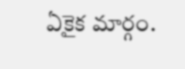ఏకైక మార్గం.